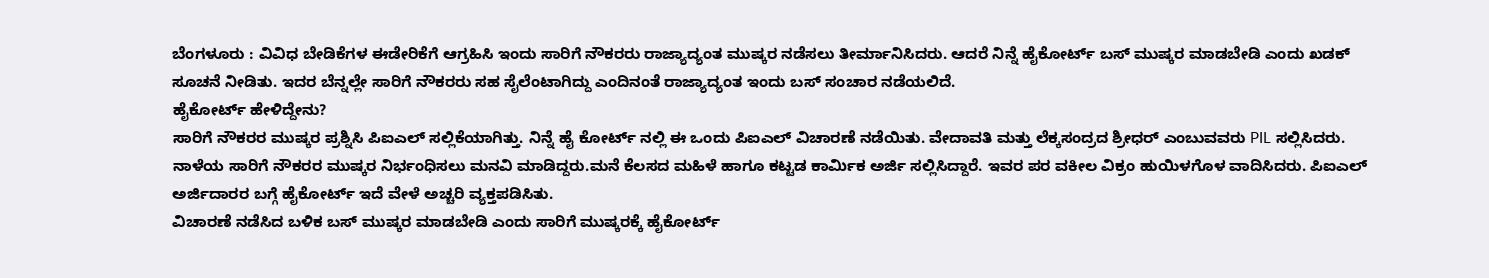ಬೆಂಗಳೂರು : ವಿವಿಧ ಬೇಡಿಕೆಗಳ ಈಡೇರಿಕೆಗೆ ಆಗ್ರಹಿಸಿ ಇಂದು ಸಾರಿಗೆ ನೌಕರರು ರಾಜ್ಯಾದ್ಯಂತ ಮುಷ್ಕರ ನಡೆಸಲು ತೀರ್ಮಾನಿಸಿದರು. ಆದರೆ ನಿನ್ನೆ ಹೈಕೋರ್ಟ್ ಬಸ್ ಮುಷ್ಕರ ಮಾಡಬೇಡಿ ಎಂದು ಖಡಕ್ ಸೂಚನೆ ನೀಡಿತು. ಇದರ ಬೆನ್ನಲ್ಲೇ ಸಾರಿಗೆ ನೌಕರರು ಸಹ ಸೈಲೆಂಟಾಗಿದ್ದು ಎಂದಿನಂತೆ ರಾಜ್ಯಾದ್ಯಂತ ಇಂದು ಬಸ್ ಸಂಚಾರ ನಡೆಯಲಿದೆ.
ಹೈಕೋರ್ಟ್ ಹೇಳಿದ್ದೇನು?
ಸಾರಿಗೆ ನೌಕರರ ಮುಷ್ಕರ ಪ್ರಶ್ನಿಸಿ ಪಿಐಎಲ್ ಸಲ್ಲಿಕೆಯಾಗಿತ್ತು. ನಿನ್ನೆ ಹೈ ಕೋರ್ಟ್ ನಲ್ಲಿ ಈ ಒಂದು ಪಿಐಎಲ್ ವಿಚಾರಣೆ ನಡೆಯಿತು. ವೇದಾವತಿ ಮತ್ತು ಲೆಕ್ಕಸಂದ್ರದ ಶ್ರೀಧರ್ ಎಂಬುವವರು PIL ಸಲ್ಲಿಸಿದರು. ನಾಳೆಯ ಸಾರಿಗೆ ನೌಕರರ ಮುಷ್ಕರ ನಿರ್ಭಂಧಿಸಲು ಮನವಿ ಮಾಡಿದ್ದರು.ಮನೆ ಕೆಲಸದ ಮಹಿಳೆ ಹಾಗೂ ಕಟ್ಟಡ ಕಾರ್ಮಿಕ ಅರ್ಜಿ ಸಲ್ಲಿಸಿದ್ದಾರೆ. ಇವರ ಪರ ವಕೀಲ ವಿಕ್ರಂ ಹುಯಿಳಗೊಳ ವಾದಿಸಿದರು. ಪಿಐಎಲ್ ಅರ್ಜಿದಾರರ ಬಗ್ಗೆ ಹೈಕೋರ್ಟ್ ಇದೆ ವೇಳೆ ಅಚ್ಚರಿ ವ್ಯಕ್ತಪಡಿಸಿತು.
ವಿಚಾರಣೆ ನಡೆಸಿದ ಬಳಿಕ ಬಸ್ ಮುಷ್ಕರ ಮಾಡಬೇಡಿ ಎಂದು ಸಾರಿಗೆ ಮುಷ್ಕರಕ್ಕೆ ಹೈಕೋರ್ಟ್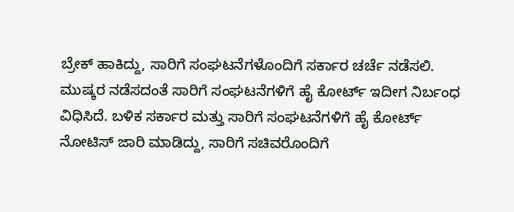ಬ್ರೇಕ್ ಹಾಕಿದ್ದು, ಸಾರಿಗೆ ಸಂಘಟನೆಗಳೊಂದಿಗೆ ಸರ್ಕಾರ ಚರ್ಚೆ ನಡೆಸಲಿ. ಮುಷ್ಕರ ನಡೆಸದಂತೆ ಸಾರಿಗೆ ಸಂಘಟನೆಗಳಿಗೆ ಹೈ ಕೋರ್ಟ್ ಇದೀಗ ನಿರ್ಬಂಧ ವಿಧಿಸಿದೆ. ಬಳಿಕ ಸರ್ಕಾರ ಮತ್ತು ಸಾರಿಗೆ ಸಂಘಟನೆಗಳಿಗೆ ಹೈ ಕೋರ್ಟ್ ನೋಟಿಸ್ ಜಾರಿ ಮಾಡಿದ್ದು, ಸಾರಿಗೆ ಸಚಿವರೊಂದಿಗೆ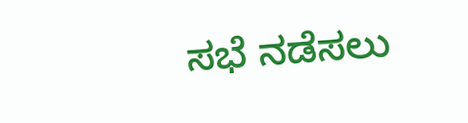ಸಭೆ ನಡೆಸಲು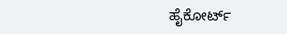ಹೈಕೋರ್ಟ್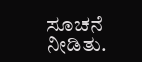ಸೂಚನೆ ನೀಡಿತು.